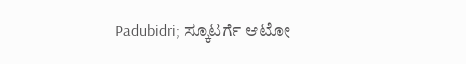Padubidri; ಸ್ಕೂಟರ್ಗೆ ಆಟೋ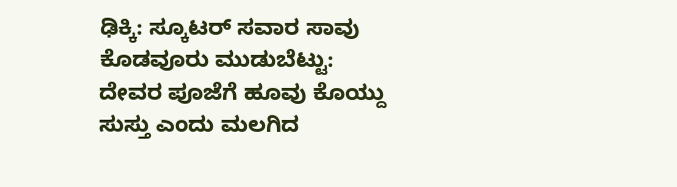ಢಿಕ್ಕಿ: ಸ್ಕೂಟರ್ ಸವಾರ ಸಾವು
ಕೊಡವೂರು ಮುಡುಬೆಟ್ಟು: ದೇವರ ಪೂಜೆಗೆ ಹೂವು ಕೊಯ್ದು ಸುಸ್ತು ಎಂದು ಮಲಗಿದ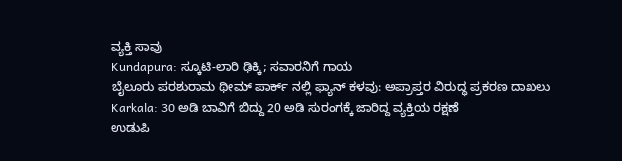ವ್ಯಕ್ತಿ ಸಾವು
Kundapura: ಸ್ಕೂಟಿ-ಲಾರಿ ಢಿಕ್ಕಿ; ಸವಾರನಿಗೆ ಗಾಯ
ಬೈಲೂರು ಪರಶುರಾಮ ಥೀಮ್ ಪಾರ್ಕ್ ನಲ್ಲಿ ಫ್ಯಾನ್ ಕಳವು: ಅಪ್ರಾಪ್ತರ ವಿರುದ್ಧ ಪ್ರಕರಣ ದಾಖಲು
Karkala: 30 ಅಡಿ ಬಾವಿಗೆ ಬಿದ್ದು 20 ಅಡಿ ಸುರಂಗಕ್ಕೆ ಜಾರಿದ್ದ ವ್ಯಕ್ತಿಯ ರಕ್ಷಣೆ
ಉಡುಪಿ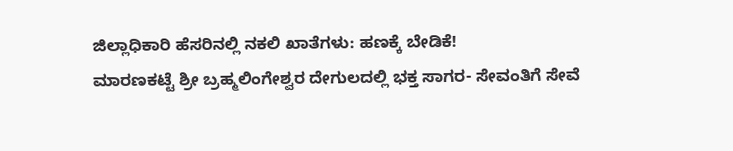ಜಿಲ್ಲಾಧಿಕಾರಿ ಹೆಸರಿನಲ್ಲಿ ನಕಲಿ ಖಾತೆಗಳು: ಹಣಕ್ಕೆ ಬೇಡಿಕೆ!
ಮಾರಣಕಟ್ಟೆ ಶ್ರೀ ಬ್ರಹ್ಮಲಿಂಗೇಶ್ವರ ದೇಗುಲದಲ್ಲಿ ಭಕ್ತ ಸಾಗರ- ಸೇವಂತಿಗೆ ಸೇವೆ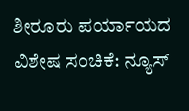ಶೀರೂರು ಪರ್ಯಾಯದ ವಿಶೇಷ ಸಂಚಿಕೆ: ನ್ಯೂಸ್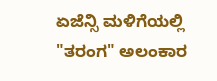ಏಜೆನ್ಸಿ ಮಳಿಗೆಯಲ್ಲಿ "ತರಂಗ" ಅಲಂಕಾರ